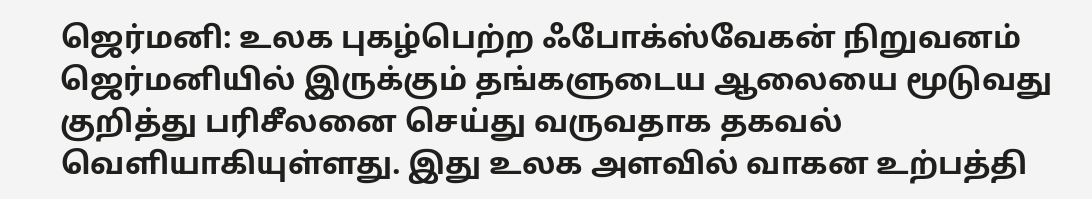ஜெர்மனி: உலக புகழ்பெற்ற ஃபோக்ஸ்வேகன் நிறுவனம் ஜெர்மனியில் இருக்கும் தங்களுடைய ஆலையை மூடுவது குறித்து பரிசீலனை செய்து வருவதாக தகவல் வெளியாகியுள்ளது. இது உலக அளவில் வாகன உற்பத்தி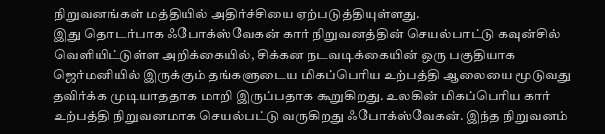நிறுவனங்கள் மத்தியில் அதிர்ச்சியை ஏற்படுத்தியுள்ளது.
இது தொடர்பாக ஃபோக்ஸ்வேகன் கார் நிறுவனத்தின் செயல்பாட்டு கவுன்சில் வெளியிட்டுள்ள அறிக்கையில், சிக்கன நடவடிக்கையின் ஒரு பகுதியாக ஜெர்மனியில் இருக்கும் தங்களுடைய மிகப்பெரிய உற்பத்தி ஆலையை மூடுவது தவிர்க்க முடியாததாக மாறி இருப்பதாக கூறுகிறது. உலகின் மிகப்பெரிய கார் உற்பத்தி நிறுவனமாக செயல்பட்டு வருகிறது ஃபோக்ஸ்வேகன். இந்த நிறுவனம்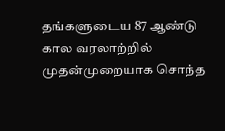தங்களுடைய 87 ஆண்டு கால வரலாற்றில் முதன்முறையாக சொந்த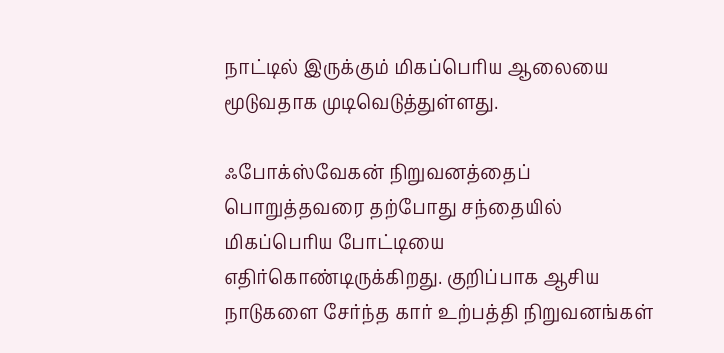நாட்டில் இருக்கும் மிகப்பெரிய ஆலையை மூடுவதாக முடிவெடுத்துள்ளது.

ஃபோக்ஸ்வேகன் நிறுவனத்தைப் பொறுத்தவரை தற்போது சந்தையில் மிகப்பெரிய போட்டியை எதிர்கொண்டிருக்கிறது. குறிப்பாக ஆசிய நாடுகளை சேர்ந்த கார் உற்பத்தி நிறுவனங்கள்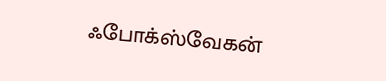ஃபோக்ஸ்வேகன்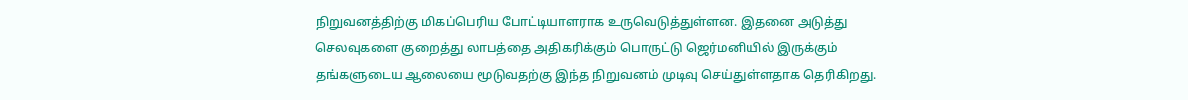நிறுவனத்திற்கு மிகப்பெரிய போட்டியாளராக உருவெடுத்துள்ளன. இதனை அடுத்து செலவுகளை குறைத்து லாபத்தை அதிகரிக்கும் பொருட்டு ஜெர்மனியில் இருக்கும் தங்களுடைய ஆலையை மூடுவதற்கு இந்த நிறுவனம் முடிவு செய்துள்ளதாக தெரிகிறது.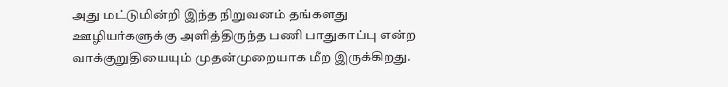அது மட்டுமின்றி இந்த நிறுவனம் தங்களது ஊழியர்களுக்கு அளித்திருந்த பணி பாதுகாப்பு என்ற வாக்குறுதியையும் முதன்முறையாக மீற இருக்கிறது.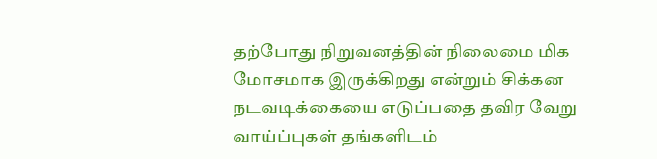தற்போது நிறுவனத்தின் நிலைமை மிக மோசமாக இருக்கிறது என்றும் சிக்கன நடவடிக்கையை எடுப்பதை தவிர வேறு வாய்ப்புகள் தங்களிடம்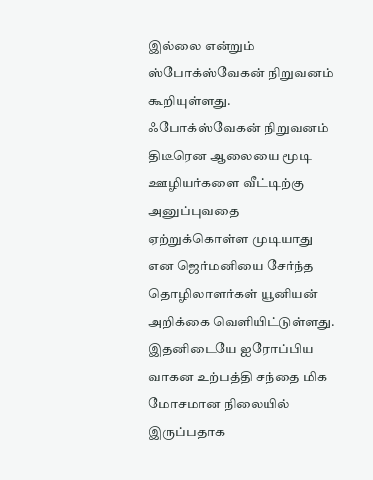இல்லை என்றும் ஸ்போக்ஸ்வேகன் நிறுவனம் கூறியுள்ளது. ஃபோக்ஸ்வேகன் நிறுவனம் திடீரென ஆலையை மூடி ஊழியர்களை வீட்டிற்கு அனுப்புவதை ஏற்றுக்கொள்ள முடியாது என ஜெர்மனியை சேர்ந்த தொழிலாளர்கள் யூனியன் அறிக்கை வெளியிட்டுள்ளது.
இதனிடையே ஐரோப்பிய வாகன உற்பத்தி சந்தை மிக மோசமான நிலையில் இருப்பதாக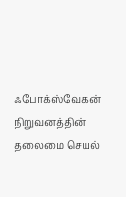ஃபோக்ஸ்வேகன் நிறுவனத்தின் தலைமை செயல்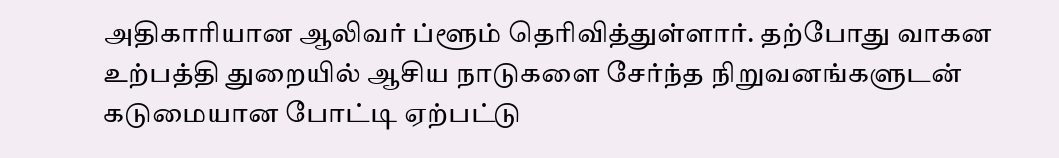அதிகாரியான ஆலிவர் ப்ளூம் தெரிவித்துள்ளார். தற்போது வாகன உற்பத்தி துறையில் ஆசிய நாடுகளை சேர்ந்த நிறுவனங்களுடன் கடுமையான போட்டி ஏற்பட்டு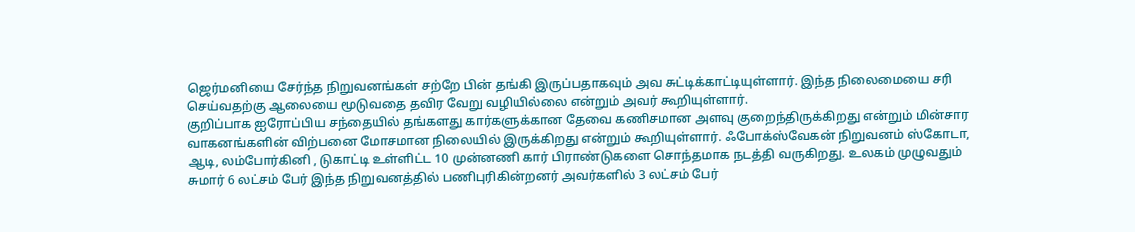ஜெர்மனியை சேர்ந்த நிறுவனங்கள் சற்றே பின் தங்கி இருப்பதாகவும் அவ சுட்டிக்காட்டியுள்ளார். இந்த நிலைமையை சரி செய்வதற்கு ஆலையை மூடுவதை தவிர வேறு வழியில்லை என்றும் அவர் கூறியுள்ளார்.
குறிப்பாக ஐரோப்பிய சந்தையில் தங்களது கார்களுக்கான தேவை கணிசமான அளவு குறைந்திருக்கிறது என்றும் மின்சார வாகனங்களின் விற்பனை மோசமான நிலையில் இருக்கிறது என்றும் கூறியுள்ளார். ஃபோக்ஸ்வேகன் நிறுவனம் ஸ்கோடா, ஆடி, லம்போர்கினி , டுகாட்டி உள்ளிட்ட 10 முன்னணி கார் பிராண்டுகளை சொந்தமாக நடத்தி வருகிறது. உலகம் முழுவதும் சுமார் 6 லட்சம் பேர் இந்த நிறுவனத்தில் பணிபுரிகின்றனர் அவர்களில் 3 லட்சம் பேர்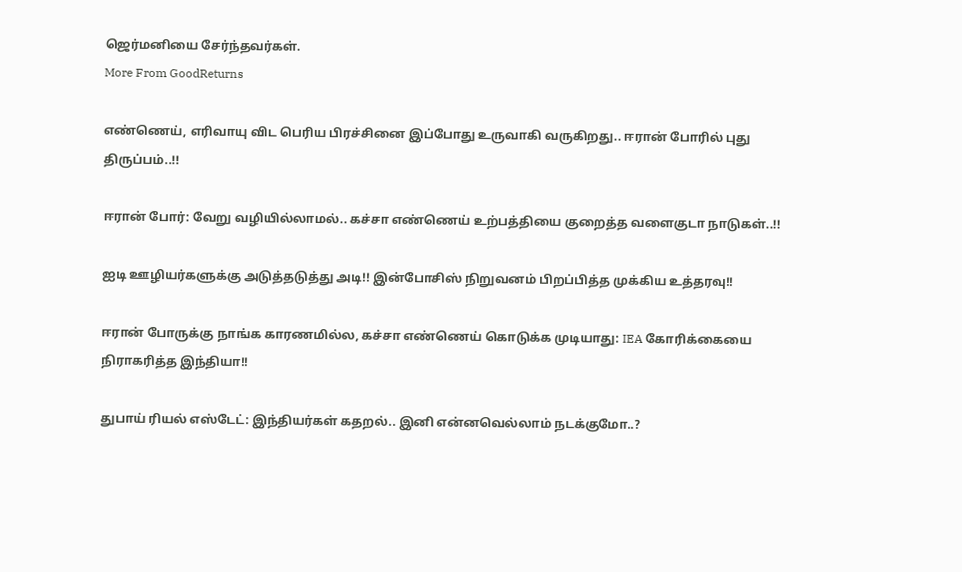ஜெர்மனியை சேர்ந்தவர்கள்.
More From GoodReturns

எண்ணெய், எரிவாயு விட பெரிய பிரச்சினை இப்போது உருவாகி வருகிறது.. ஈரான் போரில் புது திருப்பம்..!!

ஈரான் போர்: வேறு வழியில்லாமல்.. கச்சா எண்ணெய் உற்பத்தியை குறைத்த வளைகுடா நாடுகள்..!!

ஐடி ஊழியர்களுக்கு அடுத்தடுத்து அடி!! இன்போசிஸ் நிறுவனம் பிறப்பித்த முக்கிய உத்தரவு!!

ஈரான் போருக்கு நாங்க காரணமில்ல, கச்சா எண்ணெய் கொடுக்க முடியாது: IEA கோரிக்கையை நிராகரித்த இந்தியா!!

துபாய் ரியல் எஸ்டேட்: இந்தியர்கள் கதறல்.. இனி என்னவெல்லாம் நடக்குமோ..?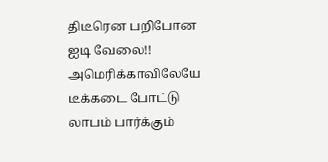திடீரென பறிபோன ஐடி வேலை!! அமெரிக்காவிலேயே டீக்கடை போட்டு லாபம் பார்க்கும்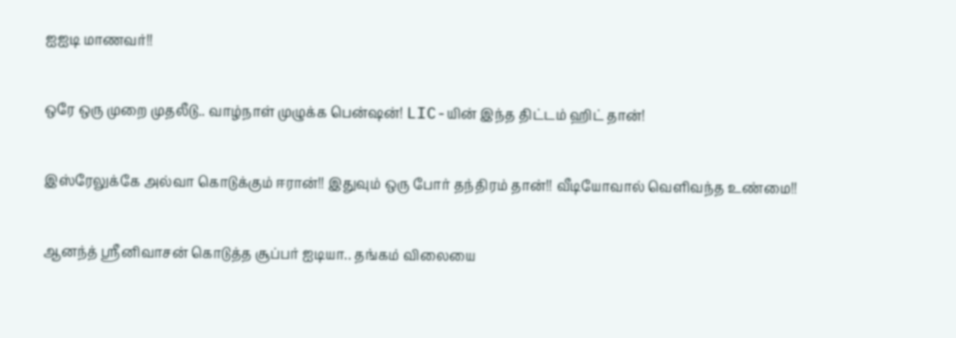ஐஐடி மாணவர்!!

ஒரே ஒரு முறை முதலீடு.. வாழ்நாள் முழுக்க பென்ஷன்! LIC-யின் இந்த திட்டம் ஹிட் தான்!

இஸ்ரேலுக்கே அல்வா கொடுக்கும் ஈரான்!! இதுவும் ஒரு போர் தந்திரம் தான்!! வீடியோவால் வெளிவந்த உண்மை!!

ஆனந்த் ஸ்ரீனிவாசன் கொடுத்த சூப்பர் ஐடியா.. தங்கம் விலையை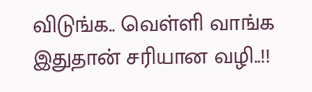விடுங்க.. வெள்ளி வாங்க இதுதான் சரியான வழி..!!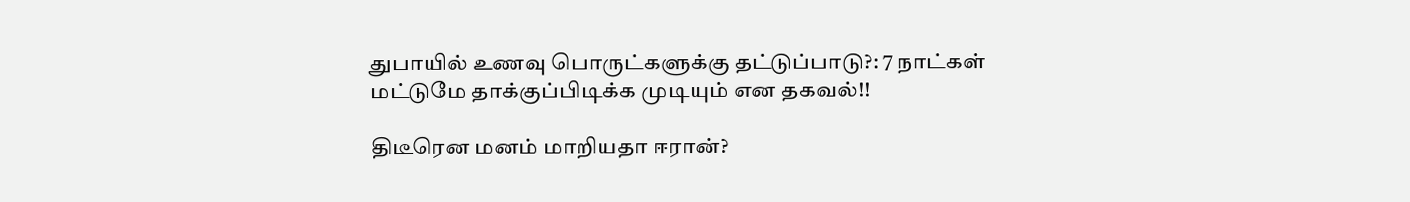துபாயில் உணவு பொருட்களுக்கு தட்டுப்பாடு?: 7 நாட்கள் மட்டுமே தாக்குப்பிடிக்க முடியும் என தகவல்!!

திடீரென மனம் மாறியதா ஈரான்?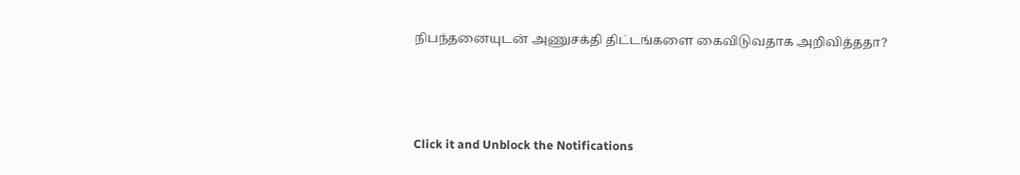நிபந்தனையுடன் அணுசக்தி திட்டங்களை கைவிடுவதாக அறிவித்ததா?



Click it and Unblock the Notifications